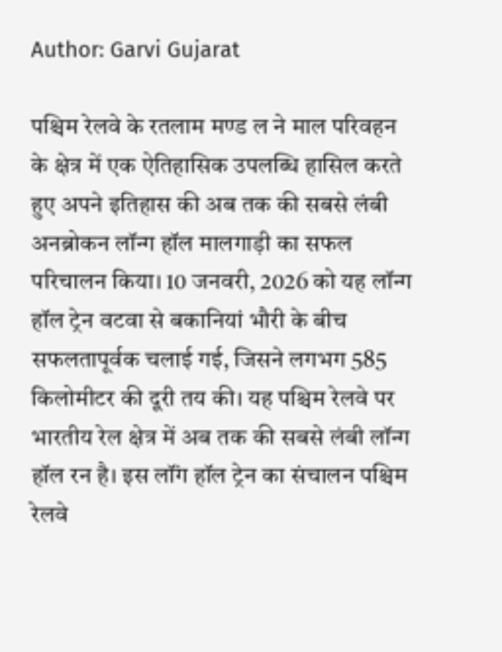Author: Garvi Gujarat

पश्चिम रेलवे के रतलाम मण्ड ल ने माल परिवहन के क्षेत्र में एक ऐतिहासिक उपलब्धि हासिल करते हुए अपने इतिहास की अब तक की सबसे लंबी अनब्रोकन लॉन्ग हॉल मालगाड़ी का सफल परिचालन किया। 10 जनवरी, 2026 को यह लॉन्ग हॉल ट्रेन वटवा से बकानियां भौरी के बीच सफलतापूर्वक चलाई गई, जिसने लगभग 585 किलोमीटर की दूरी तय की। यह पश्चिम रेलवे पर भारतीय रेल क्षेत्र में अब तक की सबसे लंबी लॉन्ग हॉल रन है। इस लॉंग हॉल ट्रेन का संचालन पश्चिम रेलवे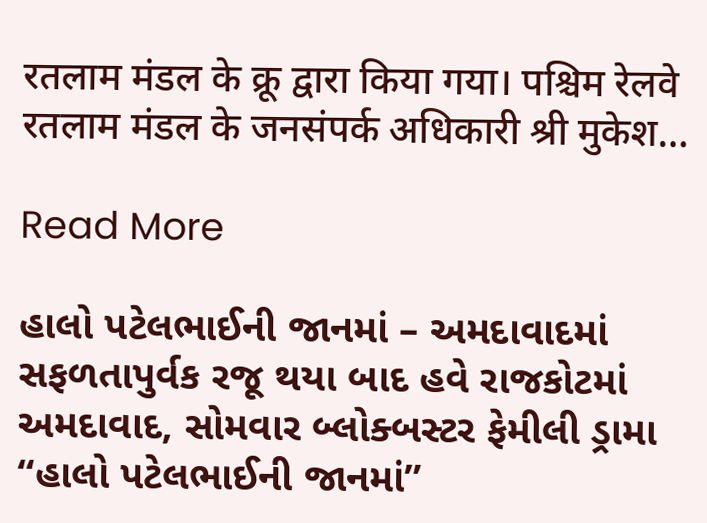रतलाम मंडल के क्रू द्वारा किया गया। पश्चिम रेलवे रतलाम मंडल के जनसंपर्क अधिकारी श्री मुकेश…

Read More

હાલો પટેલભાઈની જાનમાં – અમદાવાદમાં સફળતાપુર્વક રજૂ થયા બાદ હવે રાજકોટમાં અમદાવાદ, સોમવાર બ્લોક્બસ્ટર ફેમીલી ડ્રામા “હાલો પટેલભાઈની જાનમાં”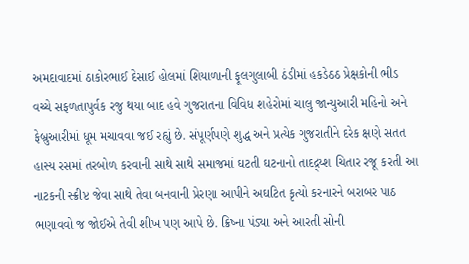અમદાવાદમાં ઠાકોરભાઈ દેસાઈ હોલમાં શિયાળાની ફૂલગુલાબી ઠંડીમાં હકડેઠઠ પ્રેક્ષકોની ભીડ વચ્ચે સફળતાપુર્વક રજુ થયા બાદ હવે ગુજરાતના વિવિધ શહેરોમાં ચાલુ જાન્યુઆરી મહિનો અને ફેબ્રુઆરીમાં ધૂમ મચાવવા જઈ રહ્યું છે. સંપૂર્ણપણે શુદ્ધ અને પ્રત્યેક ગુજરાતીને દરેક ક્ષણે સતત હાસ્ય રસમાં તરબોળ કરવાની સાથે સાથે સમાજમાં ઘટતી ઘટનાનો તાદદ્ર્ય્શ ચિતાર રજૂ કરતી આ નાટકની સ્ક્રીપ્ટ જેવા સાથે તેવા બનવાની પ્રેરણા આપીને અઘટિત કૃત્યો કરનારને બરાબર પાઠ ભણાવવો જ જોઈએ તેવી શીખ પણ આપે છે. ક્રિષ્ના પંડ્યા અને આરતી સોની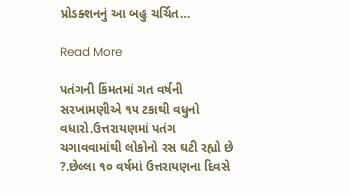પ્રોડક્શનનું આ બહુ ચર્ચિત…

Read More

પતંગની કિંમતમાં ગત વર્ષની સરખામણીએ ૧૫ ટકાથી વધુનો વધારો.ઉત્તરાયણમાં પતંગ ચગાવવામાંથી લોકોનો રસ ઘટી રહ્યો છે ?.છેલ્લા ૧૦ વર્ષમાં ઉત્તરાયણના દિવસે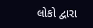લોકો દ્વારા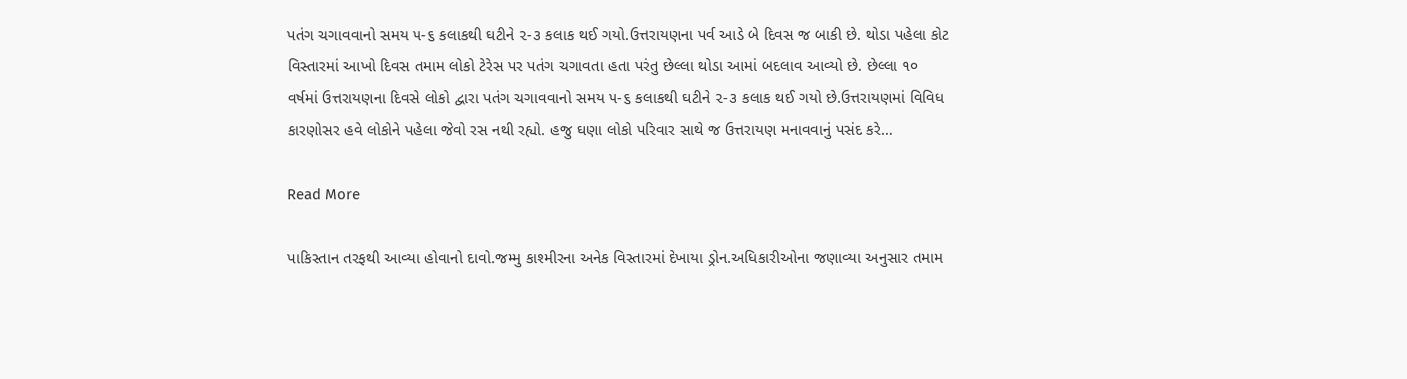પતંગ ચગાવવાનો સમય ૫-૬ કલાકથી ઘટીને ૨-૩ કલાક થઈ ગયો.ઉત્તરાયણના પર્વ આડે બે દિવસ જ બાકી છે. થોડા પહેલા કોટ વિસ્તારમાં આખો દિવસ તમામ લોકો ટેરેસ પર પતંગ ચગાવતા હતા પરંતુ છેલ્લા થોડા આમાં બદલાવ આવ્યો છે. છેલ્લા ૧૦ વર્ષમાં ઉત્તરાયણના દિવસે લોકો દ્વારા પતંગ ચગાવવાનો સમય ૫-૬ કલાકથી ઘટીને ૨-૩ કલાક થઈ ગયો છે.ઉત્તરાયણમાં વિવિધ કારણોસર હવે લોકોને પહેલા જેવો રસ નથી રહ્યો. હજુ ઘણા લોકો પરિવાર સાથે જ ઉત્તરાયણ મનાવવાનું પસંદ કરે…

Read More

પાકિસ્તાન તરફથી આવ્યા હોવાનો દાવો.જમ્મુ કાશ્મીરના અનેક વિસ્તારમાં દેખાયા ડ્રોન.અધિકારીઓના જણાવ્યા અનુસાર તમામ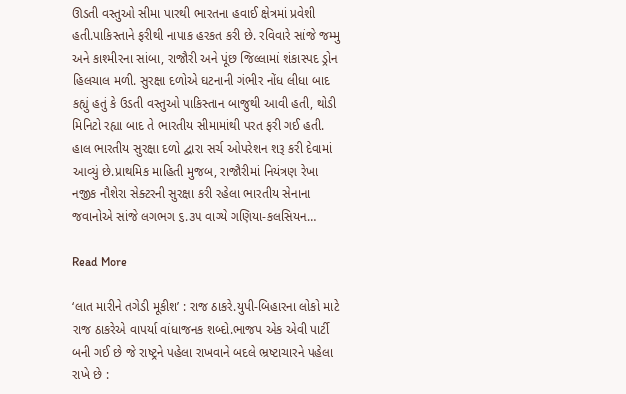ઊડતી વસ્તુઓ સીમા પારથી ભારતના હવાઈ ક્ષેત્રમાં પ્રવેશી હતી.પાકિસ્તાને ફરીથી નાપાક હરકત કરી છે. રવિવારે સાંજે જમ્મુ અને કાશ્મીરના સાંબા, રાજૌરી અને પૂંછ જિલ્લામાં શંકાસ્પદ ડ્રોન હિલચાલ મળી. સુરક્ષા દળોએ ઘટનાની ગંભીર નોંધ લીધા બાદ કહ્યું હતું કે ઉડતી વસ્તુઓ પાકિસ્તાન બાજુથી આવી હતી, થોડી મિનિટો રહ્યા બાદ તે ભારતીય સીમામાંથી પરત ફરી ગઈ હતી. હાલ ભારતીય સુરક્ષા દળો દ્વારા સર્ચ ઓપરેશન શરૂ કરી દેવામાં આવ્યું છે.પ્રાથમિક માહિતી મુજબ, રાજૌરીમાં નિયંત્રણ રેખા નજીક નૌશેરા સેક્ટરની સુરક્ષા કરી રહેલા ભારતીય સેનાના જવાનોએ સાંજે લગભગ ૬.૩૫ વાગ્યે ગણિયા-કલસિયન…

Read More

‘લાત મારીને તગેડી મૂકીશ’ : રાજ ઠાકરે.યુપી-બિહારના લોકો માટે રાજ ઠાકરેએ વાપર્યા વાંધાજનક શબ્દો.ભાજપ એક એવી પાર્ટી બની ગઈ છે જે રાષ્ટ્રને પહેલા રાખવાને બદલે ભ્રષ્ટાચારને પહેલા રાખે છે :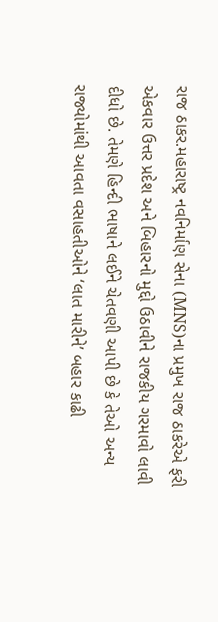રાજ ઠાકર.મહારાષ્ટ્ર નવનિર્માણ સેના (MNS)ના પ્રમુખ રાજ ઠાકરેએ ફરી એકવાર ઉત્તર પ્રદેશ અને બિહારનો મુદ્દો ઉઠાવીને રાજકીય ગરમાવો લાવી દીધો છે. તેમણે હિન્દી ભાષાને લઈને ચેતવણી આપી છે કે તેઓ અન્ય રાજ્યોમાંથી આવતા વસાહતીઓને ‘લાત મારીને’ બહાર કાઢી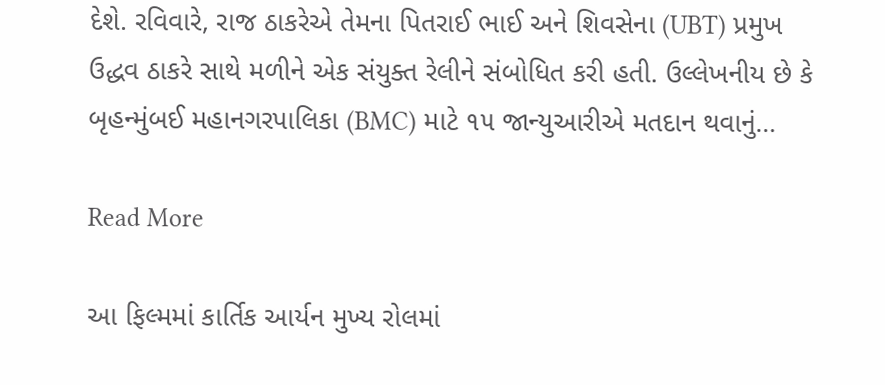દેશે. રવિવારે, રાજ ઠાકરેએ તેમના પિતરાઈ ભાઈ અને શિવસેના (UBT) પ્રમુખ ઉદ્ધવ ઠાકરે સાથે મળીને એક સંયુક્ત રેલીને સંબોધિત કરી હતી. ઉલ્લેખનીય છે કે બૃહન્મુંબઈ મહાનગરપાલિકા (BMC) માટે ૧૫ જાન્યુઆરીએ મતદાન થવાનું…

Read More

આ ફિલ્મમાં કાર્તિક આર્યન મુખ્ય રોલમાં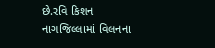છે.રવિ કિશન નાગજિલ્લામાં વિલનના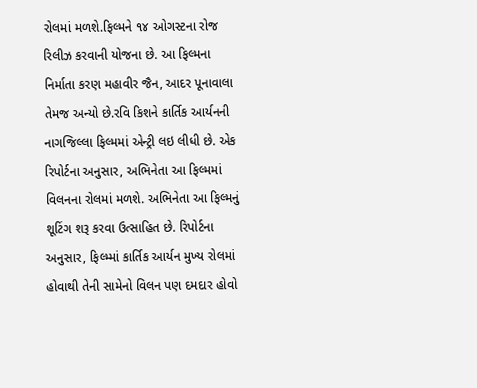રોલમાં મળશે.ફિલ્મને ૧૪ ઓગસ્ટના રોજ રિલીઝ કરવાની યોજના છે. આ ફિલ્મના નિર્માતા કરણ મહાવીર જૈન, આદર પૂનાવાલા તેમજ અન્યો છે.રવિ કિશને કાર્તિક આર્યનની નાગજિલ્લા ફિલ્મમાં એન્ટ્રી લઇ લીધી છે. એક રિપોર્ટના અનુસાર, અભિનેતા આ ફિલ્મમાં વિલનના રોલમાં મળશે. અભિનેતા આ ફિલ્મનું શૂટિંગ શરૂ કરવા ઉત્સાહિત છે. રિપોર્ટના અનુસાર, ફિલ્મ્માં કાર્તિક આર્યન મુખ્ય રોલમાં હોવાથી તેની સામેનો વિલન પણ દમદાર હોવો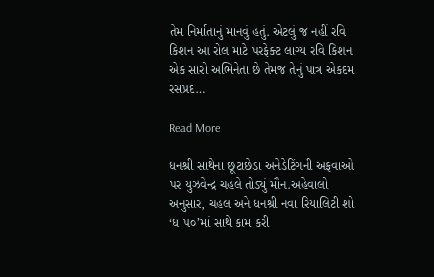તેમ નિર્માતાનું માનવું હતું. એટલું જ નહીં રવિ કિશન આ રોલ માટે પરફેક્ટ લાગ્ય રવિ કિશન એક સારો અભિનેતા છે તેમજ તેનું પાત્ર એકદમ રસપ્રદ…

Read More

ધનશ્રી સાથેના છૂટાછેડા અનેડેટિંગની અફવાઓ પર યુઝવેન્દ્ર ચહલે તોડ્યું મૌન.અહેવાલો અનુસાર, ચહલ અને ધનશ્રી નવા રિયાલિટી શો ‘ધ ૫૦’માં સાથે કામ કરી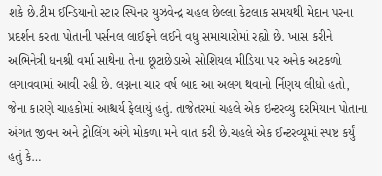શકે છે.ટીમ ઈન્ડિયાનો સ્ટાર સ્પિનર યુઝવેન્દ્ર ચહલ છેલ્લા કેટલાક સમયથી મેદાન પરના પ્રદર્શન કરતા પોતાની પર્સનલ લાઈફને લઈને વધુ સમાચારોમાં રહ્યો છે. ખાસ કરીને અભિનેત્રી ધનશ્રી વર્મા સાથેના તેના છૂટાછેડાએ સોશિયલ મીડિયા પર અનેક અટકળો લગાવવામાં આવી રહી છે. લગ્નના ચાર વર્ષ બાદ આ અલગ થવાનો ર્નિણય લીધો હતો, જેના કારણે ચાહકોમાં આશ્ચર્ય ફેલાયું હતું. તાજેતરમાં ચહલે એક ઇન્ટરવ્યુ દરમિયાન પોતાના અંગત જીવન અને ટ્રોલિંગ અંગે મોકળા મને વાત કરી છે.ચહલે એક ઈન્ટરવ્યૂમાં સ્પષ્ટ કર્યું હતું કે…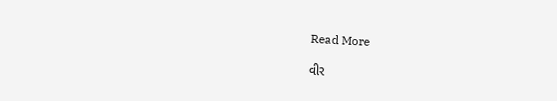Read More

વીર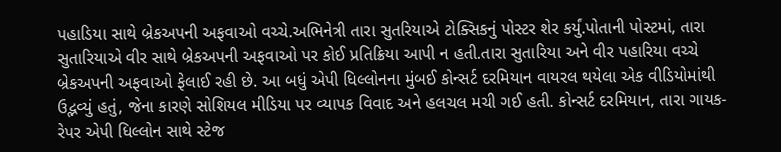પહાડિયા સાથે બ્રેકઅપની અફવાઓ વચ્ચે.અભિનેત્રી તારા સુતરિયાએ ટોક્સિકનું પોસ્ટર શેર કર્યું.પોતાની પોસ્ટમાં, તારા સુતારિયાએ વીર સાથે બ્રેકઅપની અફવાઓ પર કોઈ પ્રતિક્રિયા આપી ન હતી.તારા સુતારિયા અને વીર પહારિયા વચ્ચે બ્રેકઅપની અફવાઓ ફેલાઈ રહી છે. આ બધું એપી ધિલ્લોનના મુંબઈ કોન્સર્ટ દરમિયાન વાયરલ થયેલા એક વીડિયોમાંથી ઉદ્ભવ્યું હતું, જેના કારણે સોશિયલ મીડિયા પર વ્યાપક વિવાદ અને હલચલ મચી ગઈ હતી. કોન્સર્ટ દરમિયાન, તારા ગાયક-રેપર એપી ધિલ્લોન સાથે સ્ટેજ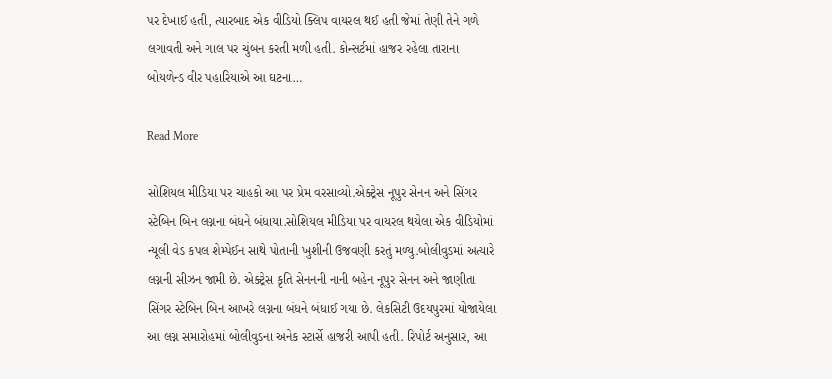પર દેખાઈ હતી, ત્યારબાદ એક વીડિયો ક્લિપ વાયરલ થઈ હતી જેમાં તેણી તેને ગળે લગાવતી અને ગાલ પર ચુંબન કરતી મળી હતી. કોન્સર્ટમાં હાજર રહેલા તારાના બોયળેન્ડ વીર પહારિયાએ આ ઘટના…

Read More

સોશિયલ મીડિયા પર ચાહકો આ પર પ્રેમ વરસાવ્યો.એક્ટ્રેસ નૂપુર સેનન અને સિંગર સ્ટેબિન બિન લગ્નના બંધને બંધાયા.સોશિયલ મીડિયા પર વાયરલ થયેલા એક વીડિયોમાં ન્યૂલી વેડ કપલ શેમ્પેઈન સાથે પોતાની ખુશીની ઉજવણી કરતું મળ્યુ.બોલીવુડમાં અત્યારે લગ્નની સીઝન જામી છે. એક્ટ્રેસ કૃતિ સેનનની નાની બહેન નૂપુર સેનન અને જાણીતા સિંગર સ્ટેબિન બિન આખરે લગ્નના બંધને બંધાઈ ગયા છે. લેકસિટી ઉદયપુરમાં યોજાયેલા આ લગ્ન સમારોહમાં બોલીવુડના અનેક સ્ટાર્સે હાજરી આપી હતી. રિપોર્ટ અનુસાર, આ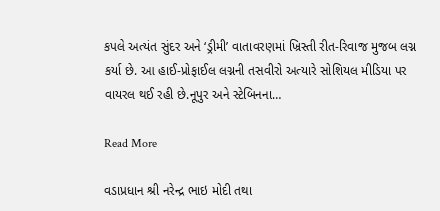કપલે અત્યંત સુંદર અને ‘ડ્રીમી’ વાતાવરણમાં ખ્રિસ્તી રીત-રિવાજ મુજબ લગ્ન કર્યા છે. આ હાઈ-પ્રોફાઈલ લગ્નની તસવીરો અત્યારે સોશિયલ મીડિયા પર વાયરલ થઈ રહી છે.નૂપુર અને સ્ટેબિનના…

Read More

વડાપ્રધાન શ્રી નરેન્દ્ર ભાઇ મોદી તથા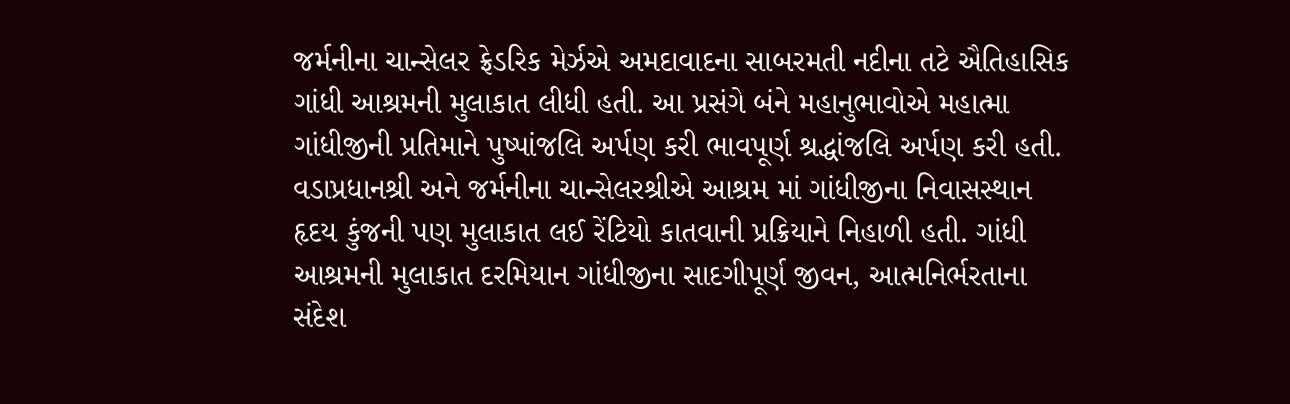જર્મનીના ચાન્સેલર ફ્રેડરિક મેર્ઝએ અમદાવાદના સાબરમતી નદીના તટે ઐતિહાસિક ગાંધી આશ્રમની મુલાકાત લીધી હતી. આ પ્રસંગે બંને મહાનુભાવોએ મહાત્મા ગાંધીજીની પ્રતિમાને પુષ્પાંજલિ અર્પણ કરી ભાવપૂર્ણ શ્રદ્ધાંજલિ અર્પણ કરી હતી. વડાપ્રધાનશ્રી અને જર્મનીના ચાન્સેલરશ્રીએ આશ્રમ માં ગાંધીજીના નિવાસસ્થાન હૃદય કુંજની પણ મુલાકાત લઈ રેંટિયો કાતવાની પ્રક્રિયાને નિહાળી હતી. ગાંધી આશ્રમની મુલાકાત દરમિયાન ગાંધીજીના સાદગીપૂર્ણ જીવન, આત્મનિર્ભરતાના સંદેશ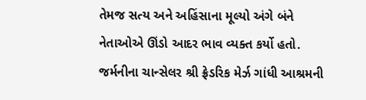તેમજ સત્ય અને અહિંસાના મૂલ્યો અંગે બંને નેતાઓએ ઊંડો આદર ભાવ વ્યક્ત કર્યો હતો. જર્મનીના ચાન્સેલર શ્રી ફ્રેડરિક મેર્ઝ ગાંધી આશ્રમની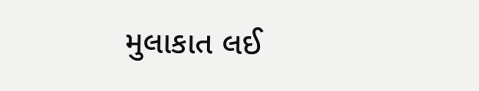મુલાકાત લઈ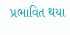પ્રભાવિત થયા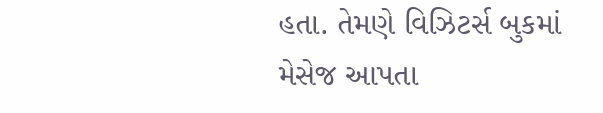હતા. તેમણે વિઝિટર્સ બુકમાં મેસેજ આપતા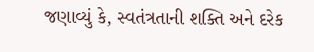જણાવ્યું કે, સ્વતંત્રતાની શક્તિ અને દરેક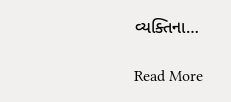વ્યક્તિના…

Read More